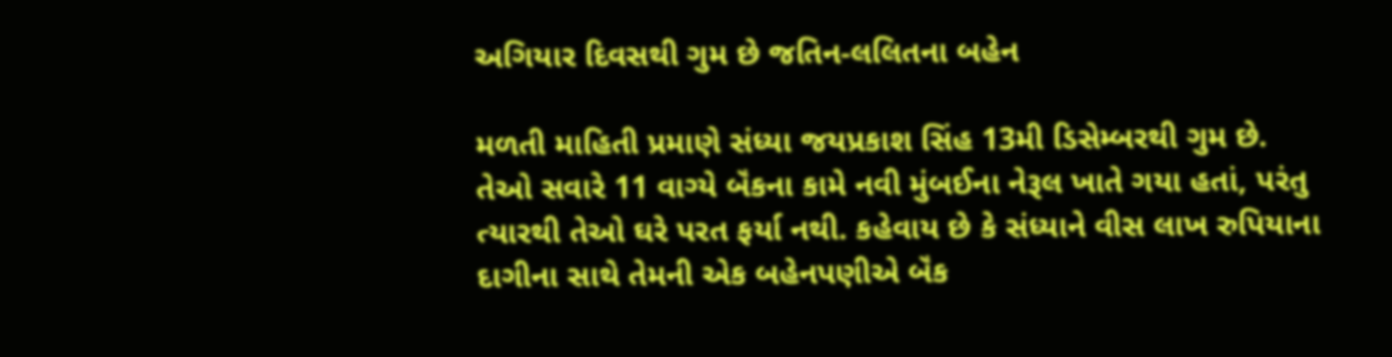અગિયાર દિવસથી ગુમ છે જતિન-લલિતના બહેન

મળતી માહિતી પ્રમાણે સંધ્યા જયપ્રકાશ સિંહ 13મી ડિસેમ્બરથી ગુમ છે. તેઓ સવારે 11 વાગ્યે બૅંકના કામે નવી મુંબઈના નેરૂલ ખાતે ગયા હતાં, પરંતુ ત્યારથી તેઓ ઘરે પરત ફર્યા નથી. કહેવાય છે કે સંધ્યાને વીસ લાખ રુપિયાના દાગીના સાથે તેમની એક બહેનપણીએ બૅંક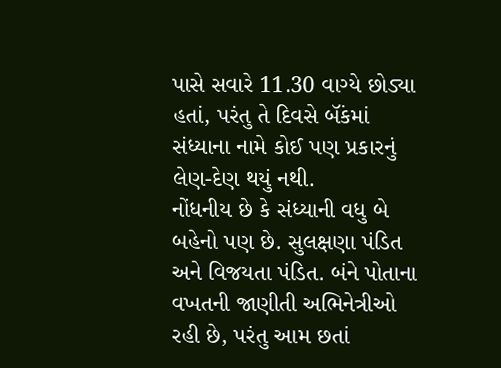પાસે સવારે 11.30 વાગ્યે છોડ્યા હતાં, પરંતુ તે દિવસે બૅંકમાં સંધ્યાના નામે કોઈ પણ પ્રકારનું લેણ-દેણ થયું નથી.
નોંધનીય છે કે સંધ્યાની વધુ બે બહેનો પણ છે. સુલક્ષણા પંડિત અને વિજયતા પંડિત. બંને પોતાના વખતની જાણીતી અભિનેત્રીઓ રહી છે, પરંતુ આમ છતાં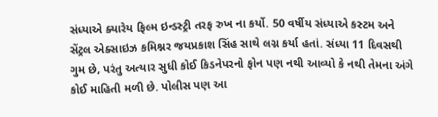સંધ્યાએ ક્યારેય ફિલ્મ ઇન્ડસ્ટ્રી તરફ રુખ ના કર્યો. 50 વર્ષીય સંધ્યાએ કસ્ટમ અને સેંટ્રલ એક્સાઇઝ કમિશ્નર જયપ્રકાશ સિંહ સાથે લગ્ન કર્યા હતાં. સંધ્યા 11 દિવસથી ગુમ છે, પરંતુ અત્યાર સુધી કોઈ કિડનેપરનો ફોન પણ નથી આવ્યો કે નથી તેમના અંગે કોઈ માહિતી મળી છે. પોલીસ પણ આ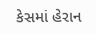કેસમાં હેરાન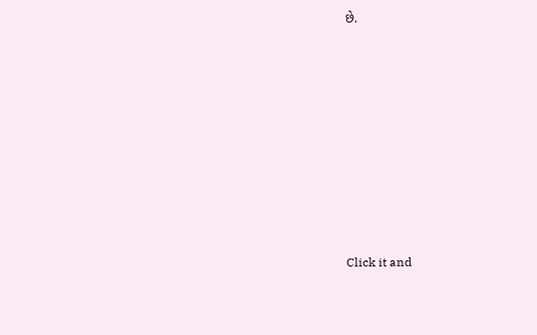છે.












Click it and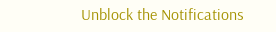Unblock the Notifications